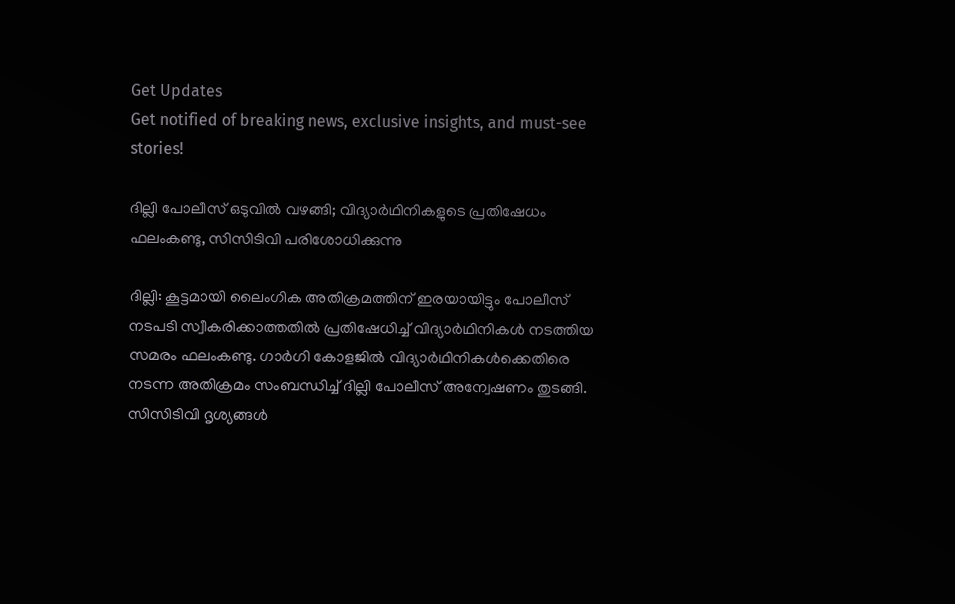Get Updates
Get notified of breaking news, exclusive insights, and must-see stories!

ദില്ലി പോലീസ് ഒടുവില്‍ വഴങ്ങി; വിദ്യാര്‍ഥിനികളുടെ പ്രതിഷേധം ഫലംകണ്ടു, സിസിടിവി പരിശോധിക്കുന്നു

ദില്ലി: കൂട്ടമായി ലൈംഗിക അതിക്രമത്തിന് ഇരയായിട്ടും പോലീസ് നടപടി സ്വീകരിക്കാത്തതില്‍ പ്രതിഷേധിച്ച് വിദ്യാര്‍ഥിനികള്‍ നടത്തിയ സമരം ഫലംകണ്ടു. ഗാര്‍ഗി കോളജില്‍ വിദ്യാര്‍ഥിനികള്‍ക്കെതിരെ നടന്ന അതിക്രമം സംബന്ധിച്ച് ദില്ലി പോലീസ് അന്വേഷണം തുടങ്ങി. സിസിടിവി ദൃശ്യങ്ങള്‍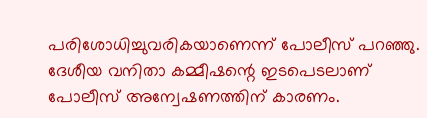പരിശോധിച്ചുവരികയാണെന്ന് പോലീസ് പറഞ്ഞു. ദേശീയ വനിതാ കമ്മീഷന്റെ ഇടപെടലാണ് പോലീസ് അന്വേഷണത്തിന് കാരണം.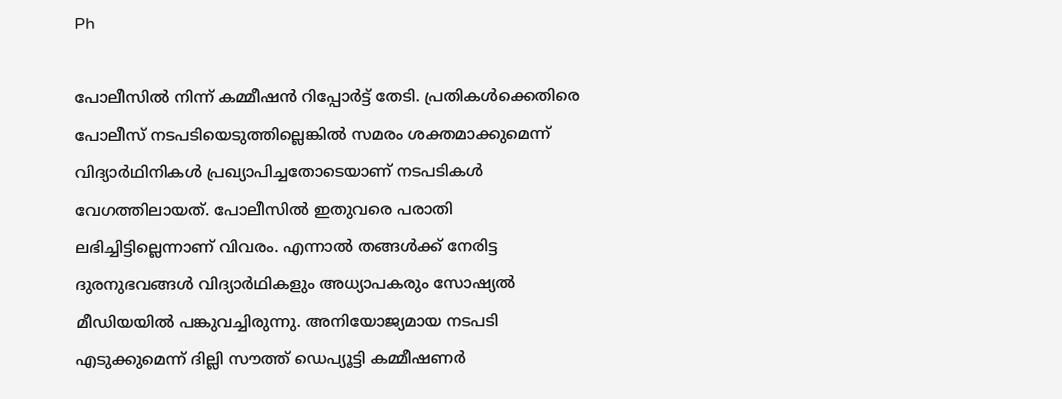Ph

പോലീസില്‍ നിന്ന് കമ്മീഷന്‍ റിപ്പോര്‍ട്ട് തേടി. പ്രതികള്‍ക്കെതിരെ പോലീസ് നടപടിയെടുത്തില്ലെങ്കില്‍ സമരം ശക്തമാക്കുമെന്ന് വിദ്യാര്‍ഥിനികള്‍ പ്രഖ്യാപിച്ചതോടെയാണ് നടപടികള്‍ വേഗത്തിലായത്. പോലീസില്‍ ഇതുവരെ പരാതി ലഭിച്ചിട്ടില്ലെന്നാണ് വിവരം. എന്നാല്‍ തങ്ങള്‍ക്ക് നേരിട്ട ദുരനുഭവങ്ങള്‍ വിദ്യാര്‍ഥികളും അധ്യാപകരും സോഷ്യല്‍ മീഡിയയില്‍ പങ്കുവച്ചിരുന്നു. അനിയോജ്യമായ നടപടി എടുക്കുമെന്ന് ദില്ലി സൗത്ത് ഡെപ്യൂട്ടി കമ്മീഷണര്‍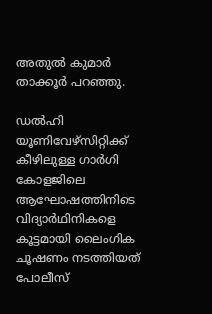അതുല്‍ കുമാര്‍ താക്കൂര്‍ പറഞ്ഞു.

ഡല്‍ഹി യൂണിവേഴ്‌സിറ്റിക്ക് കീഴിലുള്ള ഗാര്‍ഗി കോളജിലെ ആഘോഷത്തിനിടെ വിദ്യാര്‍ഥിനികളെ കൂട്ടമായി ലൈംഗിക ചൂഷണം നടത്തിയത് പോലീസ്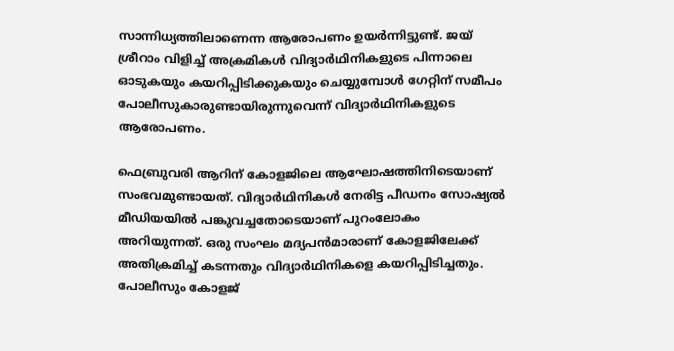സാന്നിധ്യത്തിലാണെന്ന ആരോപണം ഉയര്‍ന്നിട്ടുണ്ട്. ജയ് ശ്രീറാം വിളിച്ച് അക്രമികള്‍ വിദ്യാര്‍ഥിനികളുടെ പിന്നാലെ ഓടുകയും കയറിപ്പിടിക്കുകയും ചെയ്യുമ്പോള്‍ ഗേറ്റിന് സമീപം പോലീസുകാരുണ്ടായിരുന്നുവെന്ന് വിദ്യാര്‍ഥിനികളുടെ ആരോപണം.

ഫെബ്രുവരി ആറിന് കോളജിലെ ആഘോഷത്തിനിടെയാണ് സംഭവമുണ്ടായത്. വിദ്യാര്‍ഥിനികള്‍ നേരിട്ട പീഡനം സോഷ്യല്‍ മീഡിയയില്‍ പങ്കുവച്ചതോടെയാണ് പുറംലോകം അറിയുന്നത്. ഒരു സംഘം മദ്യപന്‍മാരാണ് കോളജിലേക്ക് അതിക്രമിച്ച് കടന്നതും വിദ്യാര്‍ഥിനികളെ കയറിപ്പിടിച്ചതും. പോലീസും കോളജ്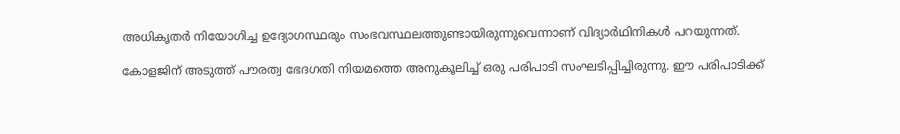അധികൃതര്‍ നിയോഗിച്ച ഉദ്യോഗസ്ഥരും സംഭവസ്ഥലത്തുണ്ടായിരുന്നുവെന്നാണ് വിദ്യാര്‍ഥിനികള്‍ പറയുന്നത്.

കോളജിന് അടുത്ത് പൗരത്വ ഭേദഗതി നിയമത്തെ അനുകൂലിച്ച് ഒരു പരിപാടി സംഘടിപ്പിച്ചിരുന്നു. ഈ പരിപാടിക്ക്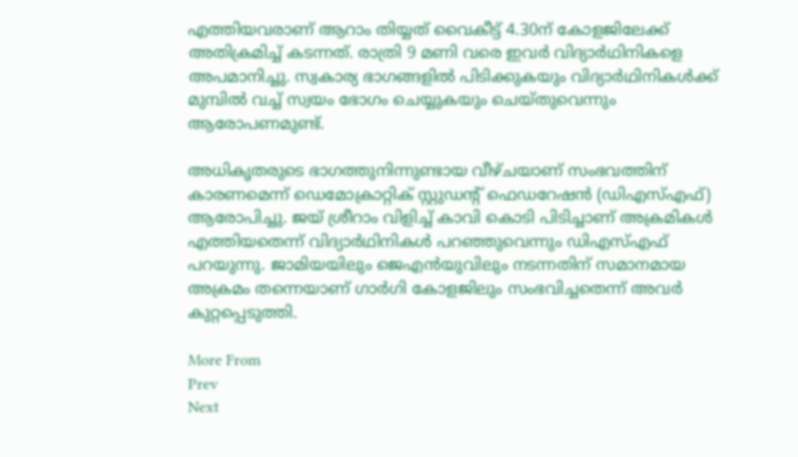എത്തിയവരാണ് ആറാം തിയ്യത് വൈകീട്ട് 4.30ന് കോളജിലേക്ക് അതിക്രമിച്ച് കടന്നത്. രാത്രി 9 മണി വരെ ഇവര്‍ വിദ്യാര്‍ഥിനികളെ അപമാനിച്ചു. സ്വകാര്യ ഭാഗങ്ങളില്‍ പിടിക്കുകയും വിദ്യാര്‍ഥിനികള്‍ക്ക് മുമ്പില്‍ വച്ച് സ്വയം ഭോഗം ചെയ്യുകയും ചെയ്തുവെന്നും ആരോപണമുണ്ട്.

അധികൃതരുടെ ഭാഗത്തുനിന്നുണ്ടായ വീഴ്ചയാണ് സംഭവത്തിന് കാരണമെന്ന് ഡെമോക്രാറ്റിക് സ്റ്റുഡന്റ് ഫെഡറേഷന്‍ (ഡിഎസ്എഫ്) ആരോപിച്ചു. ജയ് ശ്രീറാം വിളിച്ച് കാവി കൊടി പിടിച്ചാണ് അക്രമികള്‍ എത്തിയതെന്ന് വിദ്യാര്‍ഥിനികള്‍ പറഞ്ഞുവെന്നും ഡിഎസ്എഫ് പറയുന്നു. ജാമിയയിലും ജെഎന്‍യുവിലും നടന്നതിന് സമാനമായ അക്രമം തന്നെയാണ് ഗാര്‍ഗി കോളജിലും സംഭവിച്ചതെന്ന് അവര്‍ കുറ്റപ്പെടുത്തി.

More From
Prev
Next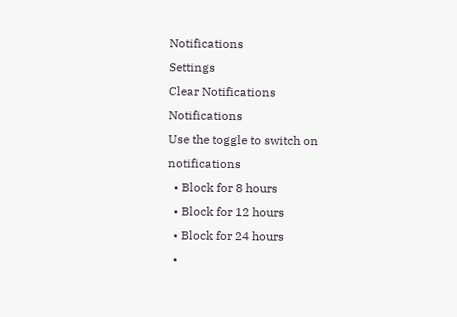Notifications
Settings
Clear Notifications
Notifications
Use the toggle to switch on notifications
  • Block for 8 hours
  • Block for 12 hours
  • Block for 24 hours
  •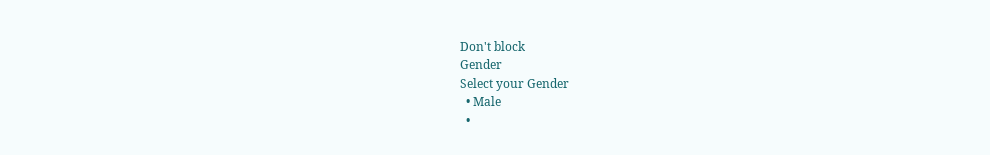Don't block
Gender
Select your Gender
  • Male
  •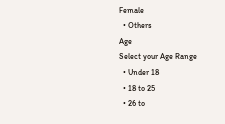Female
  • Others
Age
Select your Age Range
  • Under 18
  • 18 to 25
  • 26 to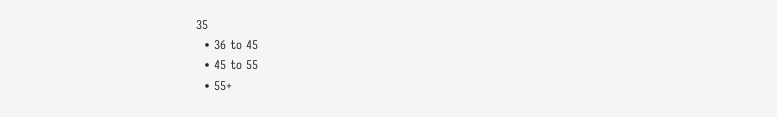35
  • 36 to 45
  • 45 to 55
  • 55+